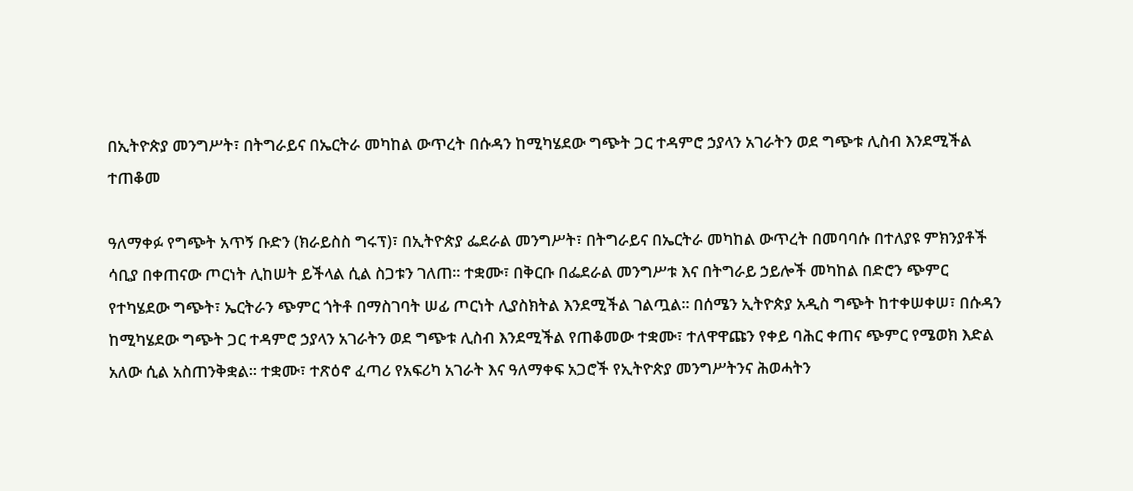በኢትዮጵያ መንግሥት፣ በትግራይና በኤርትራ መካከል ውጥረት በሱዳን ከሚካሄደው ግጭት ጋር ተዳምሮ ኃያላን አገራትን ወደ ግጭቱ ሊስብ እንደሚችል ተጠቆመ

ዓለማቀፉ የግጭት አጥኝ ቡድን (ክራይስስ ግሩፕ)፣ በኢትዮጵያ ፌደራል መንግሥት፣ በትግራይና በኤርትራ መካከል ውጥረት በመባባሱ በተለያዩ ምክንያቶች ሳቢያ በቀጠናው ጦርነት ሊከሠት ይችላል ሲል ስጋቱን ገለጠ። ተቋሙ፣ በቅርቡ በፌደራል መንግሥቱ እና በትግራይ ኃይሎች መካከል በድሮን ጭምር የተካሄደው ግጭት፣ ኤርትራን ጭምር ጎትቶ በማስገባት ሠፊ ጦርነት ሊያስክትል እንደሚችል ገልጧል። በሰሜን ኢትዮጵያ አዲስ ግጭት ከተቀሠቀሠ፣ በሱዳን ከሚካሄደው ግጭት ጋር ተዳምሮ ኃያላን አገራትን ወደ ግጭቱ ሊስብ እንደሚችል የጠቆመው ተቋሙ፣ ተለዋዋጩን የቀይ ባሕር ቀጠና ጭምር የሜወክ እድል አለው ሲል አስጠንቅቋል። ተቋሙ፣ ተጽዕኖ ፈጣሪ የአፍሪካ አገራት እና ዓለማቀፍ አጋሮች የኢትዮጵያ መንግሥትንና ሕወሓትን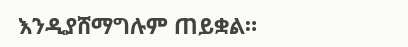እንዲያሸማግሉም ጠይቋል።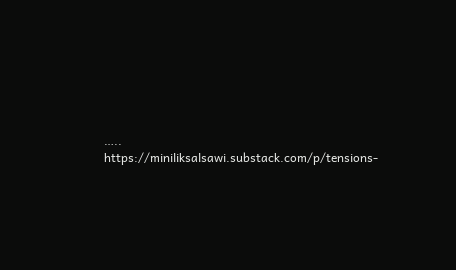….. https://miniliksalsawi.substack.com/p/tensions-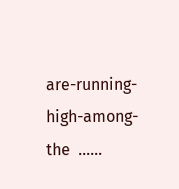are-running-high-among-the  ……